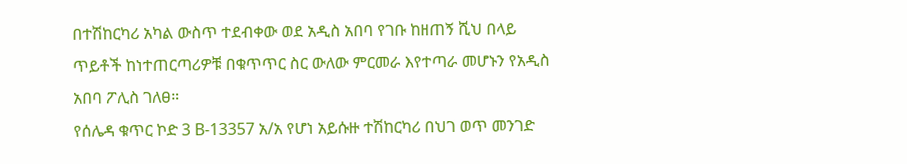በተሽከርካሪ አካል ውስጥ ተደብቀው ወደ አዲስ አበባ የገቡ ከዘጠኝ ሺህ በላይ ጥይቶች ከነተጠርጣሪዎቹ በቁጥጥር ስር ውለው ምርመራ እየተጣራ መሆኑን የአዲስ አበባ ፖሊስ ገለፀ።
የሰሌዳ ቁጥር ኮድ 3 B-13357 አ/አ የሆነ አይሱዙ ተሽከርካሪ በህገ ወጥ መንገድ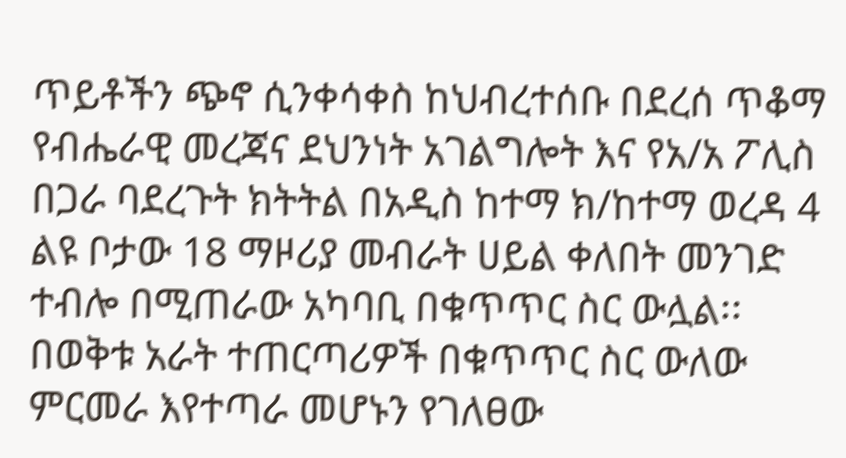ጥይቶችን ጭኖ ሲንቀሳቀስ ከህብረተሰቡ በደረሰ ጥቆማ የብሔራዊ መረጃና ደህንነት አገልግሎት እና የአ/አ ፖሊስ በጋራ ባደረጉት ክትትል በአዲስ ከተማ ክ/ከተማ ወረዳ 4 ልዩ ቦታው 18 ማዞሪያ መብራት ሀይል ቀለበት መንገድ ተብሎ በሚጠራው አካባቢ በቁጥጥር ስር ውሏል፡፡
በወቅቱ አራት ተጠርጣሪዎች በቁጥጥር ስር ውለው ምርመራ እየተጣራ መሆኑን የገለፀው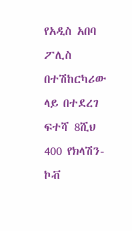የአዲስ አበባ ፖሊስ በተሽከርካሪው ላይ በተደረገ ፍተሻ 8ሺህ 400 የክላሽን-ኮቭ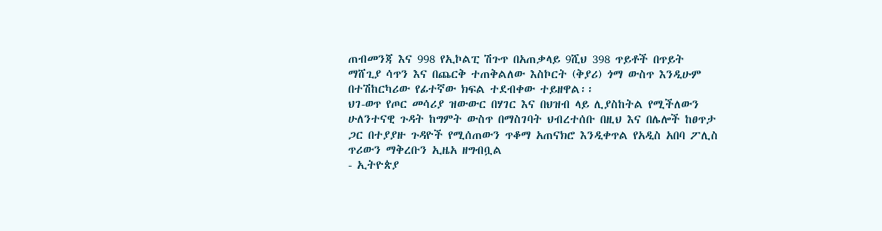ጠብመንጃ እና 998 የኢኮልፒ ሽጉጥ በአጠቃላይ 9ሺህ 398 ጥይቶች በጥይት ማሸጊያ ሳጥን እና በጨርቅ ተጠቅልለው እስኮርት (ቅያሪ) ጎማ ውስጥ እንዲሁም በተሽከርካሪው የፊተኛው ክፍል ተደብቀው ተይዘዋል፡፡
ህገ-ወጥ የጦር መሳሪያ ዝውውር በሃገር እና በህዝብ ላይ ሊያስከትል የሚችለውን ሁለንተናዊ ጉዳት ከግምት ውስጥ በማስገባት ህብረተሰቡ በዚህ እና በሌሎች ከፀጥታ ጋር በተያያዙ ጉዳዮች የሚሰጠውን ጥቆማ አጠናክሮ እንዲቀጥል የአዲስ አበባ ፖሊስ ጥሪውን ማቅረቡን ኢዜአ ዘግብቧል
- ኢትዮጵያ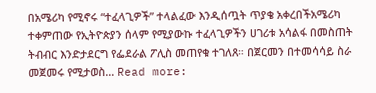በአሜሪካ የሚኖሩ “ተፈላጊዎች” ተላልፈው እንዲሰጧት ጥያቄ አቀረበችአሜሪካ ተቀምጠው የኢትዮጵያን ሰላም የሚያውኩ ተፈላጊዎችን ሀገሪቱ አሳልፋ በመስጠት ትብብር እንድታደርግ የፌደራል ፖሊስ መጠየቁ ተገለጸ። በጀርመን በተመሳሳይ ስራ መጀመሩ የሚታወስ… Read more: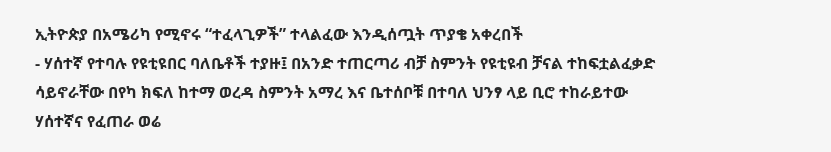ኢትዮጵያ በአሜሪካ የሚኖሩ “ተፈላጊዎች” ተላልፈው እንዲሰጧት ጥያቄ አቀረበች
- ሃሰተኛ የተባሉ የዩቲዩበር ባለቤቶች ተያዙ፤ በአንድ ተጠርጣሪ ብቻ ስምንት የዩቲዩብ ቻናል ተከፍቷልፈቃድ ሳይኖራቸው በየካ ክፍለ ከተማ ወረዳ ስምንት አማረ እና ቤተሰቦቹ በተባለ ህንፃ ላይ ቢሮ ተከራይተው ሃሰተኛና የፈጠራ ወሬ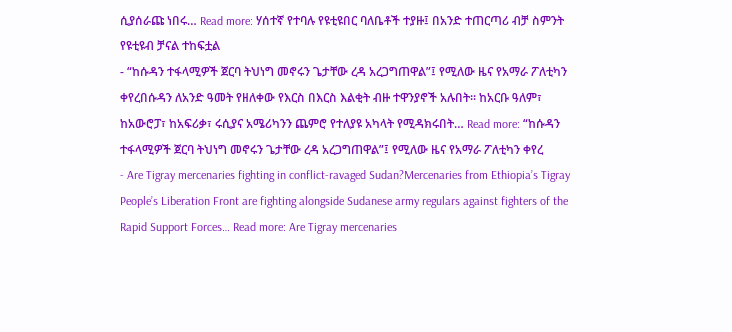ሲያሰራጩ ነበሩ… Read more: ሃሰተኛ የተባሉ የዩቲዩበር ባለቤቶች ተያዙ፤ በአንድ ተጠርጣሪ ብቻ ስምንት የዩቲዩብ ቻናል ተከፍቷል
- “ከሱዳን ተፋላሚዎች ጀርባ ትህነግ መኖሩን ጌታቸው ረዳ አረጋግጠዋል”፤ የሚለው ዜና የአማራ ፖለቲካን ቀየረበሱዳን ለአንድ ዓመት የዘለቀው የእርስ በእርስ እልቂት ብዙ ተዋንያኖች አሉበት። ከአርቡ ዓለም፣ ከአውሮፓ፣ ከአፍሪቃ፣ ሩሲያና አሜሪካንን ጨምሮ የተለያዩ አካላት የሚዳክሩበት… Read more: “ከሱዳን ተፋላሚዎች ጀርባ ትህነግ መኖሩን ጌታቸው ረዳ አረጋግጠዋል”፤ የሚለው ዜና የአማራ ፖለቲካን ቀየረ
- Are Tigray mercenaries fighting in conflict-ravaged Sudan?Mercenaries from Ethiopia’s Tigray People’s Liberation Front are fighting alongside Sudanese army regulars against fighters of the Rapid Support Forces… Read more: Are Tigray mercenaries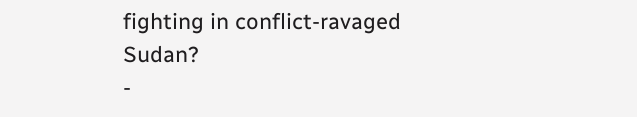fighting in conflict-ravaged Sudan?
-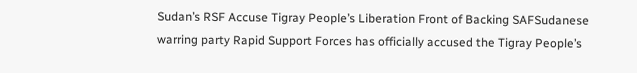Sudan’s RSF Accuse Tigray People’s Liberation Front of Backing SAFSudanese warring party Rapid Support Forces has officially accused the Tigray People’s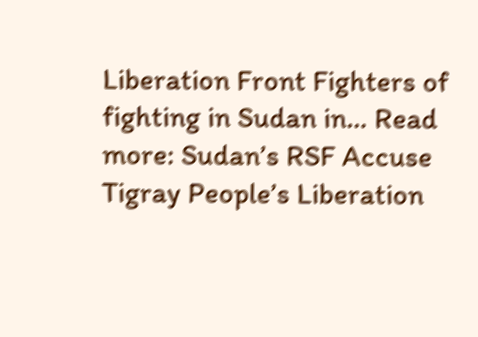Liberation Front Fighters of fighting in Sudan in… Read more: Sudan’s RSF Accuse Tigray People’s Liberation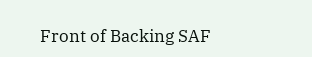Front of Backing SAF